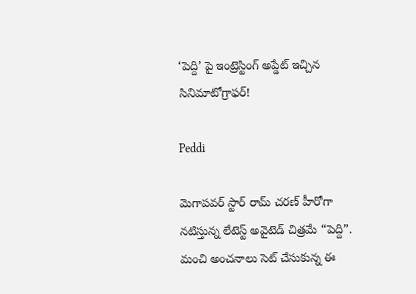‘పెద్ది’ పై ఇంట్రెస్టింగ్ అప్డేట్ ఇచ్చిన సినిమాటోగ్రాఫర్!

Peddi

మెగాపవర్ స్టార్ రామ్ చరణ్ హీరోగా నటిస్తున్న లేటెస్ట్ అవైటెడ్ చిత్రమే “పెద్ది”. మంచి అంచనాలు సెట్ చేసుకున్న ఈ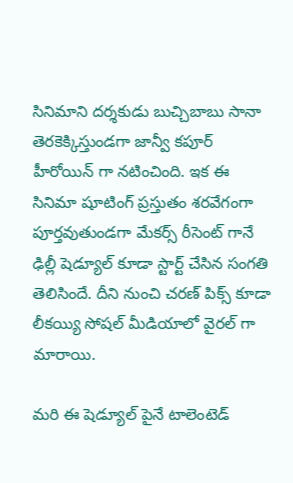సినిమాని దర్శకుడు బుచ్చిబాబు సానా తెరకెక్కిస్తుండగా జాన్వీ కపూర్ హీరోయిన్ గా నటించింది. ఇక ఈ సినిమా షూటింగ్ ప్రస్తుతం శరవేగంగా పూర్తవుతుండగా మేకర్స్ రీసెంట్ గానే ఢిల్లీ షెడ్యూల్ కూడా స్టార్ట్ చేసిన సంగతి తెలిసిందే. దీని నుంచి చరణ్ పిక్స్ కూడా లీకయ్యి సోషల్ మీడియాలో వైరల్ గా మారాయి.

మరి ఈ షెడ్యూల్ పైనే టాలెంటెడ్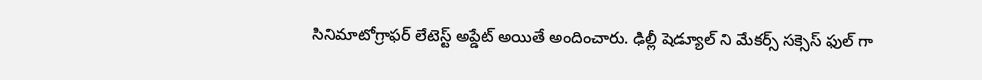సినిమాటోగ్రాఫర్ లేటెస్ట్ అప్డేట్ అయితే అందించారు. ఢిల్లీ షెడ్యూల్ ని మేకర్స్ సక్సెస్ ఫుల్ గా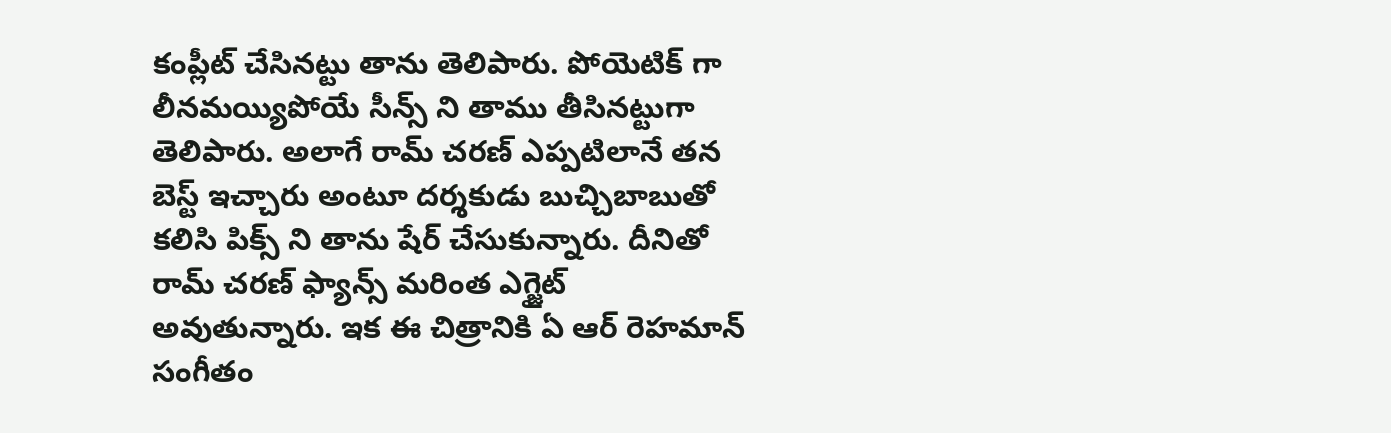కంప్లీట్ చేసినట్టు తాను తెలిపారు. పోయెటిక్ గా లీనమయ్యిపోయే సీన్స్ ని తాము తీసినట్టుగా తెలిపారు. అలాగే రామ్ చరణ్ ఎప్పటిలానే తన బెస్ట్ ఇచ్చారు అంటూ దర్శకుడు బుచ్చిబాబుతో కలిసి పిక్స్ ని తాను షేర్ చేసుకున్నారు. దీనితో రామ్ చరణ్ ఫ్యాన్స్ మరింత ఎగ్జైట్ అవుతున్నారు. ఇక ఈ చిత్రానికి ఏ ఆర్ రెహమాన్ సంగీతం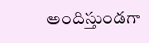అందిస్తుండగా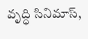వృద్ధి సినిమాస్,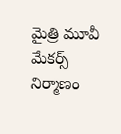మైత్రి మూవీ మేకర్స్ నిర్మాణం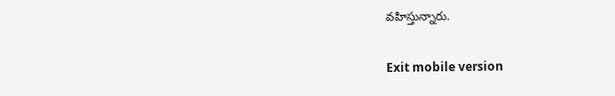వహిస్తున్నారు.

Exit mobile version